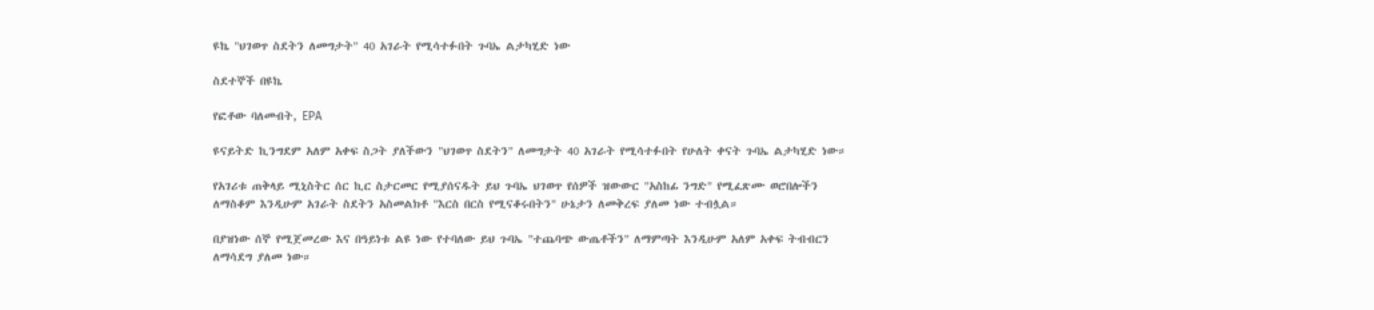ዩኬ "ህገወጥ ስደትን ለመግታት" 40 አገራት የሚሳተፉበት ጉባኤ ልታካሂድ ነው

ስደተኞች በዩኬ

የፎቶው ባለመብት, EPA

ዩናይትድ ኪንግደም አለም አቀፍ ስጋት ያለችውን "ህገወጥ ስደትን" ለመግታት 40 አገራት የሚሳተፉበት የሁለት ቀናት ጉባኤ ልታካሂድ ነው።

የአገሪቱ ጠቅላይ ሚኒስትር ሰር ኪር ስታርመር የሚያሰናዱት ይህ ጉባኤ ህገወጥ የሰዎች ዝውውር "አስከፊ ንግድ" የሚፈጽሙ ወሮበሎችን ለማስቆም እንዲሁም አገራት ስደትን አስመልክቶ "እርስ በርስ የሚናቆሩበትን" ሁኔታን ለመቅረፍ ያለመ ነው ተብሏል።

በያዝነው ሰኞ የሚጀመረው እና በዓይነቱ ልዩ ነው የተባለው ይህ ጉባኤ "ተጨባጭ ውጤቶችን" ለማምጣት እንዲሁም አለም አቀፍ ትብብርን ለማሳደግ ያለመ ነው።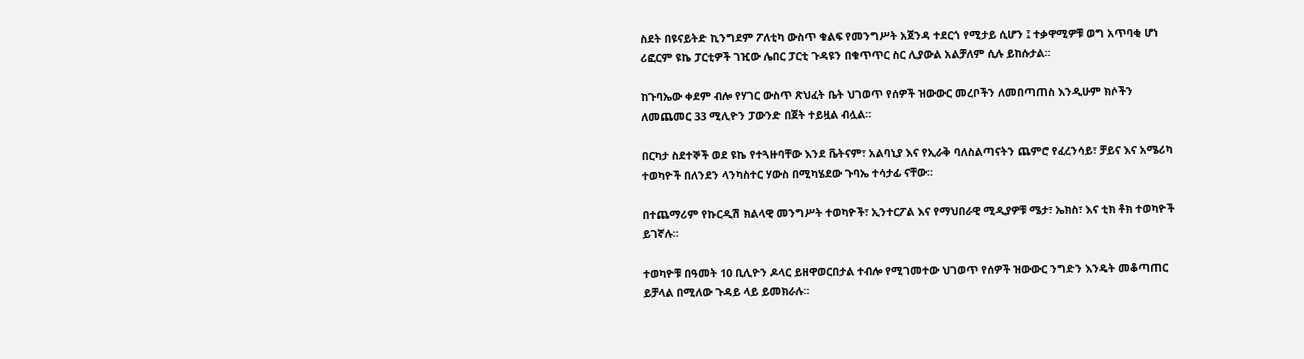ስደት በዩናይትድ ኪንግደም ፖለቲካ ውስጥ ቁልፍ የመንግሥት አጀንዳ ተደርጎ የሚታይ ሲሆን ፤ ተቃዋሚዎቹ ወግ አጥባቂ ሆነ ሪፎርም ዩኬ ፓርቲዎች ገዢው ሌበር ፓርቲ ጉዳዩን በቁጥጥር ስር ሊያውል አልቻለም ሲሉ ይከሱታል።

ከጉባኤው ቀደም ብሎ የሃገር ውስጥ ጽህፈት ቤት ህገወጥ የሰዎች ዝውውር መረቦችን ለመበጣጠስ እንዲሁም ክሶችን ለመጨመር 33 ሚሊዮን ፓውንድ በጀት ተይዟል ብሏል።

በርካታ ስደተኞች ወደ ዩኬ የተጓዙባቸው እንደ ቬትናም፣ አልባኒያ እና የኢራቅ ባለስልጣናትን ጨምሮ የፈረንሳይ፣ ቻይና እና አሜሪካ ተወካዮች በለንደን ላንካስተር ሃውስ በሚካሄደው ጉባኤ ተሳታፊ ናቸው።

በተጨማሪም የኩርዲሽ ክልላዊ መንግሥት ተወካዮች፣ ኢንተርፖል እና የማህበራዊ ሚዲያዎቹ ሜታ፣ ኤክስ፣ እና ቲክ ቶክ ተወካዮች ይገኛሉ።

ተወካዮቹ በዓመት 10 ቢሊዮን ዶላር ይዘዋወርበታል ተብሎ የሚገመተው ህገወጥ የሰዎች ዝውውር ንግድን እንዴት መቆጣጠር ይቻላል በሚለው ጉዳይ ላይ ይመክራሉ።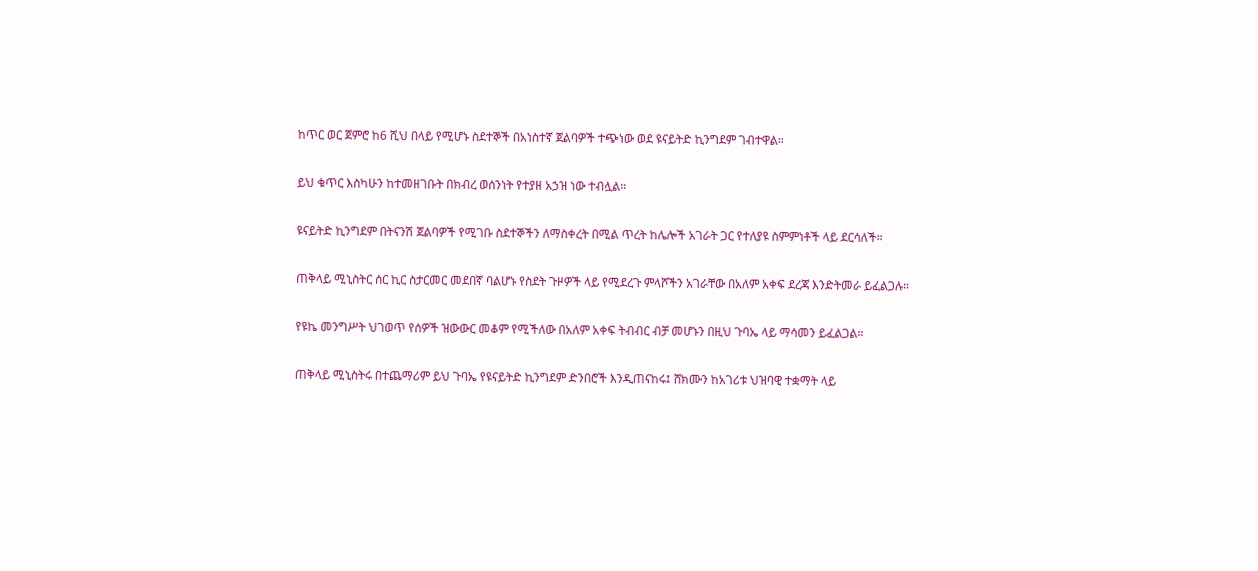ከጥር ወር ጀምሮ ከ6 ሺህ በላይ የሚሆኑ ስደተኞች በአነስተኛ ጀልባዎች ተጭነው ወደ ዩናይትድ ኪንግደም ገብተዋል።

ይህ ቁጥር እስካሁን ከተመዘገቡት በክብረ ወሰንነት የተያዘ አኃዝ ነው ተብሏል።

ዩናይትድ ኪንግደም በትናንሽ ጀልባዎች የሚገቡ ስደተኞችን ለማስቀረት በሚል ጥረት ከሌሎች አገራት ጋር የተለያዩ ስምምነቶች ላይ ደርሳለች።

ጠቅላይ ሚኒስትር ሰር ኪር ስታርመር መደበኛ ባልሆኑ የስደት ጉዞዎች ላይ የሚደረጉ ምላሾችን አገራቸው በአለም አቀፍ ደረጃ እንድትመራ ይፈልጋሉ።

የዩኬ መንግሥት ህገወጥ የሰዎች ዝውውር መቆም የሚችለው በአለም አቀፍ ትብብር ብቻ መሆኑን በዚህ ጉባኤ ላይ ማሳመን ይፈልጋል።

ጠቅላይ ሚኒስትሩ በተጨማሪም ይህ ጉባኤ የዩናይትድ ኪንግደም ድንበሮች እንዲጠናከሩ፤ ሸክሙን ከአገሪቱ ህዝባዊ ተቋማት ላይ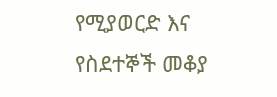የሚያወርድ እና የስደተኞች መቆያ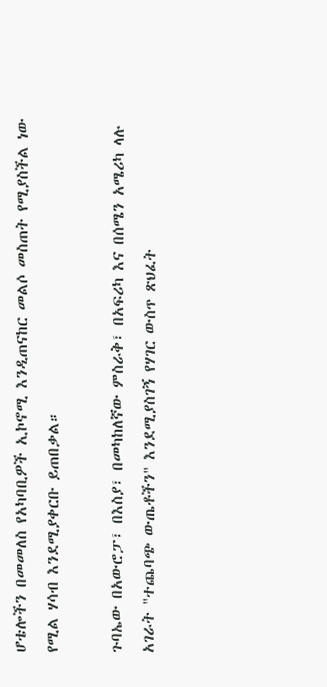ሆቴሎችን በመመለስ የአካባቢዎች ኢኮኖሚ እንዲጠናከር መልሶ መስጠት የሚያስችል ነው የሚል ሃሳብ እንደሚያቀርቡ ይጠበቃል።

ጉባኤው በአውሮፓ፣ በእስያ፣ በመካከለኛው ምስራቅ፣ በአፍሪካ እና በሰሜን አሜሪካ ላሉ አገራት "ተጨባጭ ውጤቶችን" እንደሚያስገኝ የሃገር ውስጥ ጽህፈት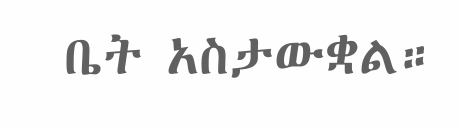ቤት አስታውቋል።